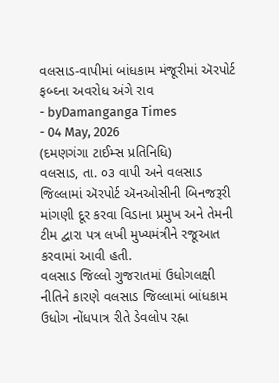વલસાડ-વાપીમાં બાંધકામ મંજૂરીમાં ઍરપોર્ટ ફબ્ઘ્ના અવરોધ અંગે રાવ
- byDamanganga Times
- 04 May, 2026
(દમણગંગા ટાઈમ્સ પ્રતિનિધિ)
વલસાડ, તા. ૦૩ વાપી અને વલસાડ જિલ્લામાં ઍરપોર્ટ ઍનઓસીની બિનજરૂરી માંગણી દૂર કરવા વિડાના પ્રમુખ અને તેમની ટીમ દ્વારા પત્ર લખી મુખ્યમંત્રીને રજૂઆત કરવામાં આવી હતી.
વલસાડ જિલ્લો ગુજરાતમાં ઉધોગલક્ષી નીતિને કારણે વલસાડ જિલ્લામાં બાંધકામ ઉધોગ નોંધપાત્ર રીતે ડેવલોપ રહ્ના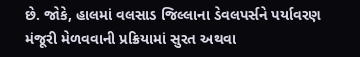છે. જોકે, હાલમાં વલસાડ જિલ્લાના ડેવલપર્સને પર્યાવરણ મંજૂરી મેળવવાની પ્રક્રિયામાં સુરત અથવા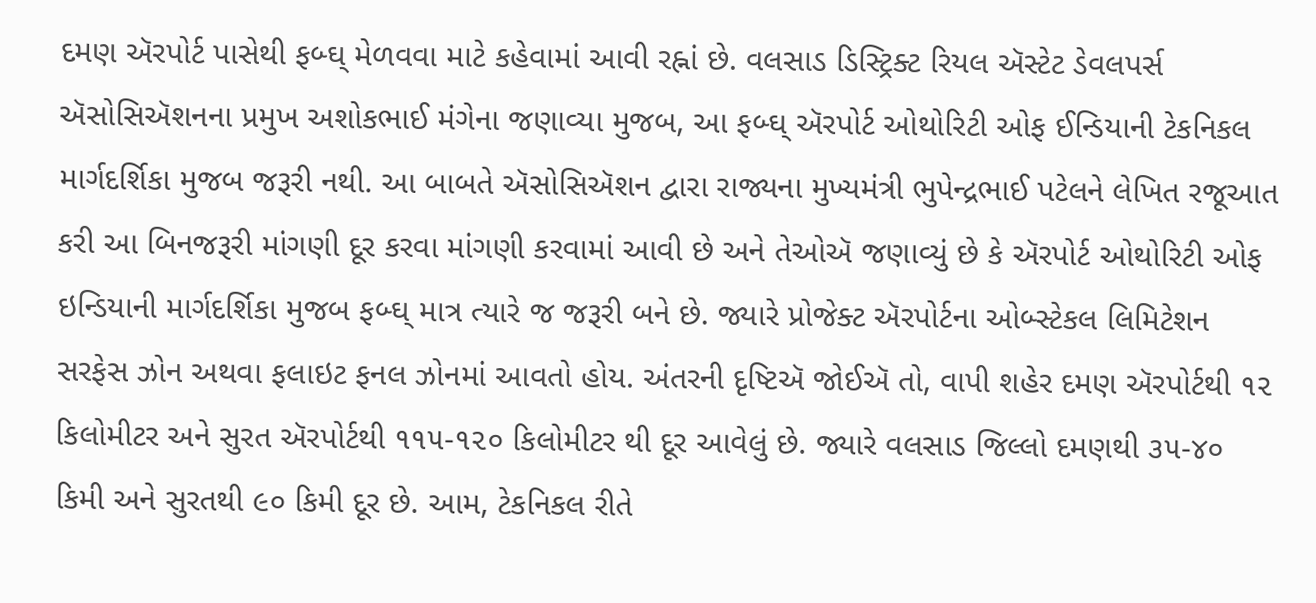દમણ ઍરપોર્ટ પાસેથી ફબ્ઘ્ મેળવવા માટે કહેવામાં આવી રહ્નાં છે. વલસાડ ડિસ્ટ્રિક્ટ રિયલ ઍસ્ટેટ ડેવલપર્સ ઍસોસિઍશનના પ્રમુખ અશોકભાઈ મંગેના જણાવ્યા મુજબ, આ ફબ્ઘ્ ઍરપોર્ટ ઓથોરિટી ઓફ ઈન્ડિયાની ટેકનિકલ માર્ગદર્શિકા મુજબ જરૂરી નથી. આ બાબતે ઍસોસિઍશન દ્વારા રાજ્યના મુખ્યમંત્રી ભુપેન્દ્રભાઈ પટેલને લેખિત રજૂઆત કરી આ બિનજરૂરી માંગણી દૂર કરવા માંગણી કરવામાં આવી છે અને તેઓઍ જણાવ્યું છે કે ઍરપોર્ટ ઓથોરિટી ઓફ ઇન્ડિયાની માર્ગદર્શિકા મુજબ ફબ્ઘ્ માત્ર ત્યારે જ જરૂરી બને છે. જ્યારે પ્રોજેક્ટ ઍરપોર્ટના ઓબ્સ્ટેકલ લિમિટેશન સરફેસ ઝોન અથવા ફલાઇટ ફનલ ઝોનમાં આવતો હોય. અંતરની દૃષ્ટિઍ જોઈઍ તો, વાપી શહેર દમણ ઍરપોર્ટથી ૧૨ કિલોમીટર અને સુરત ઍરપોર્ટથી ૧૧૫-૧૨૦ કિલોમીટર થી દૂર આવેલું છે. જ્યારે વલસાડ જિલ્લો દમણથી ૩૫-૪૦ કિમી અને સુરતથી ૯૦ કિમી દૂર છે. આમ, ટેકનિકલ રીતે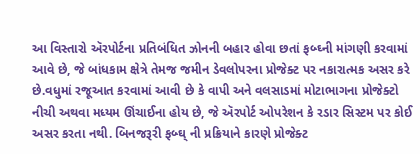આ વિસ્તારો ઍરપોર્ટના પ્રતિબંધિત ઝોનની બહાર હોવા છતાં ફબ્ઘ્ની માંગણી કરવામાં આવે છે, જે બાંધકામ ક્ષેત્રે તેમજ જમીન ડેવલોપરના પ્રોજેક્ટ પર નકારાત્મક અસર કરે છે.વધુમાં રજૂઆત કરવામાં આવી છે કે વાપી અને વલસાડમાં મોટાભાગના પ્રોજેક્ટો નીચી અથવા મધ્યમ ઊંચાઈના હોય છે, જે ઍરપોર્ટ ઓપરેશન કે રડાર સિસ્ટમ પર કોઈ અસર કરતા નથી. બિનજરૂરી ફબ્ઘ્ ની પ્રક્રિયાને કારણે પ્રોજેક્ટ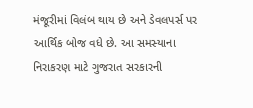મંજૂરીમાં વિલંબ થાય છે અને ડેવલપર્સ પર આર્થિક બોજ વધે છે. આ સમસ્યાના નિરાકરણ માટે ગુજરાત સરકારની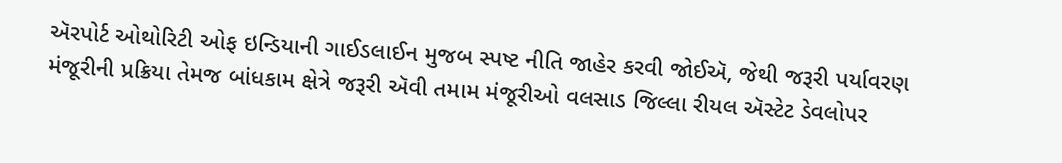ઍરપોર્ટ ઓથોરિટી ઓફ ઇન્ડિયાની ગાઈડલાઈન મુજબ સ્પષ્ટ નીતિ જાહેર કરવી જોઈઍ, જેથી જરૂરી પર્યાવરણ મંજૂરીની પ્રક્રિયા તેમજ બાંધકામ ક્ષેત્રે જરૂરી ઍવી તમામ મંજૂરીઓ વલસાડ જિલ્લા રીયલ ઍસ્ટેટ ડેવલોપર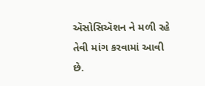ઍસોસિઍશન ને મળી રહે તેવી માંગ કરવામાં આવી છે.